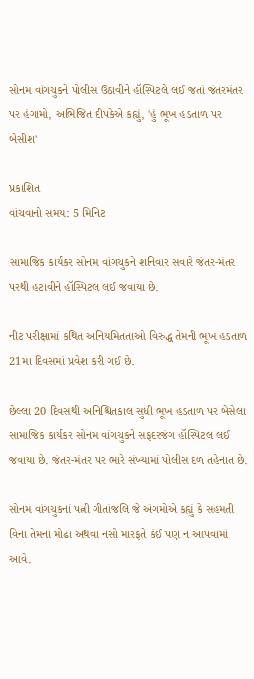સોનમ વાંગચુકને પોલીસ ઉઠાવીને હૉસ્પિટલે લઈ જતાં જંતરમંતર પર હંગામો, અભિજિત દીપકેએ કહ્યું, 'હું ભૂખ હડતાળ પર બેસીશ'

પ્રકાશિત
વાંચવાનો સમય: 5 મિનિટ

સામાજિક કાર્યકર સોનમ વાંગચુકને શનિવાર સવારે જંતર-મંતર પરથી હટાવીને હૉસ્પિટલ લઈ જવાયા છે.

નીટ પરીક્ષામાં કથિત અનિયમિતતાઓ વિરુદ્ધ તેમની ભૂખ હડતાળ 21મા દિવસમાં પ્રવેશ કરી ગઈ છે.

છેલ્લા 20 દિવસથી અનિશ્ચિતકાલ સુધી ભૂખ હડતાળ પર બેસેલા સામાજિક કાર્યકર સોનમ વાંગચુકને સફદરજંગ હૉસ્પિટલ લઈ જવાયા છે. જંતર-મંતર પર ભારે સંખ્યામાં પોલીસ દળ તહેનાત છે.

સોનમ વાંગચુકનાં પત્ની ગીતાંજલિ જે અંગમોએ કહ્યું કે સહમતી વિના તેમના મોઢા અથવા નસો મારફતે કંઈ પણ ન આપવામાં આવે.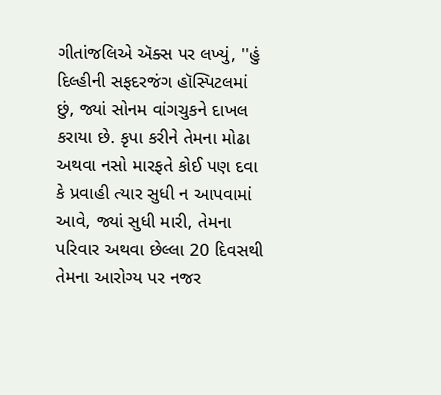ગીતાંજલિએ ઍક્સ પર લખ્યું, ''હું દિલ્હીની સફદરજંગ હૉસ્પિટલમાં છું, જ્યાં સોનમ વાંગચુકને દાખલ કરાયા છે. કૃપા કરીને તેમના મોઢા અથવા નસો મારફતે કોઈ પણ દવા કે પ્રવાહી ત્યાર સુધી ન આપવામાં આવે, જ્યાં સુધી મારી, તેમના પરિવાર અથવા છેલ્લા 20 દિવસથી તેમના આરોગ્ય પર નજર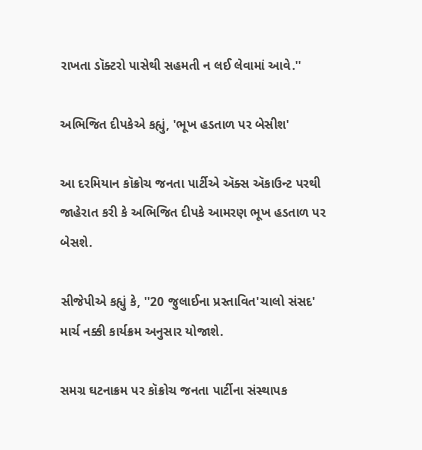રાખતા ડૉક્ટરો પાસેથી સહમતી ન લઈ લેવામાં આવે.''

અભિજિત દીપકેએ કહ્યું, 'ભૂખ હડતાળ પર બેસીશ'

આ દરમિયાન કૉક્રોચ જનતા પાર્ટીએ ઍક્સ ઍકાઉન્ટ પરથી જાહેરાત કરી કે અભિજિત દીપકે આમરણ ભૂખ હડતાળ પર બેસશે.

સીજેપીએ કહ્યું કે, ''20 જુલાઈના પ્રસ્તાવિત'ચાલો સંસદ' માર્ચ નક્કી કાર્યક્રમ અનુસાર યોજાશે.

સમગ્ર ઘટનાક્રમ પર કૉક્રોચ જનતા પાર્ટીના સંસ્થાપક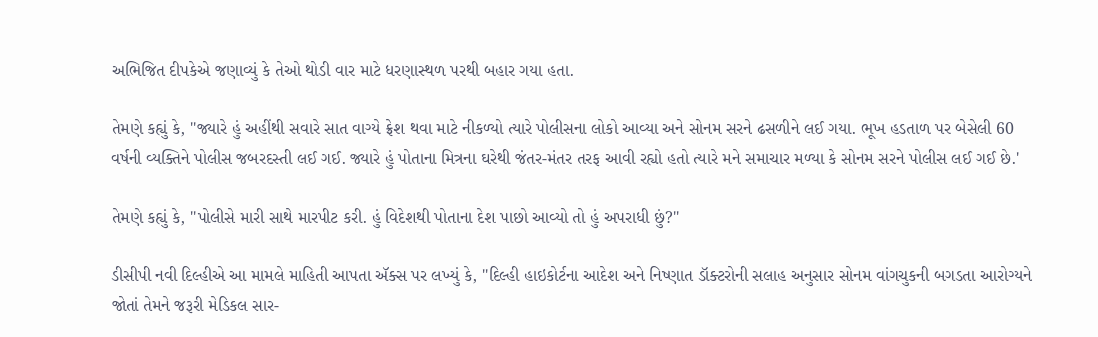અભિજિત દીપકેએ જણાવ્યું કે તેઓ થોડી વાર માટે ધરણાસ્થળ પરથી બહાર ગયા હતા.

તેમણે કહ્યું કે, ''જ્યારે હું અહીંથી સવારે સાત વાગ્યે ફ્રેશ થવા માટે નીકળ્યો ત્યારે પોલીસના લોકો આવ્યા અને સોનમ સરને ઢસળીને લઈ ગયા. ભૂખ હડતાળ પર બેસેલી 60 વર્ષની વ્યક્તિને પોલીસ જબરદસ્તી લઈ ગઈ. જ્યારે હું પોતાના મિત્રના ઘરેથી જંતર-મંતર તરફ આવી રહ્યો હતો ત્યારે મને સમાચાર મળ્યા કે સોનમ સરને પોલીસ લઈ ગઈ છે.'

તેમણે કહ્યું કે, ''પોલીસે મારી સાથે મારપીટ કરી. હું વિદેશથી પોતાના દેશ પાછો આવ્યો તો હું અપરાધી છું?''

ડીસીપી નવી દિલ્હીએ આ મામલે માહિતી આપતા ઍક્સ પર લખ્યું કે, ''દિલ્હી હાઇકોર્ટના આદેશ અને નિષ્ણાત ડૉક્ટરોની સલાહ અનુસાર સોનમ વાંગચુકની બગડતા આરોગ્યને જોતાં તેમને જરૂરી મેડિકલ સાર-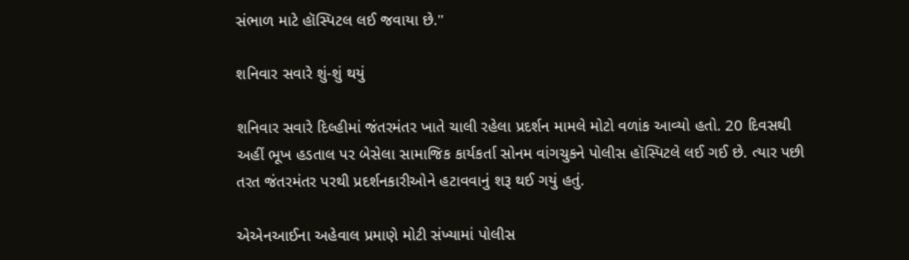સંભાળ માટે હૉસ્પિટલ લઈ જવાયા છે.''

શનિવાર સવારે શું-શું થયું

શનિવાર સવારે દિલ્હીમાં જંતરમંતર ખાતે ચાલી રહેલા પ્રદર્શન મામલે મોટો વળાંક આવ્યો હતો. 20 દિવસથી અહીં ભૂખ હડતાલ પર બેસેલા સામાજિક કાર્યકર્તા સોનમ વાંગચુકને પોલીસ હૉસ્પિટલે લઈ ગઈ છે. ત્યાર પછી તરત જંતરમંતર પરથી પ્રદર્શનકારીઓને હટાવવાનું શરૂ થઈ ગયું હતું.

એએનઆઈના અહેવાલ પ્રમાણે મોટી સંખ્યામાં પોલીસ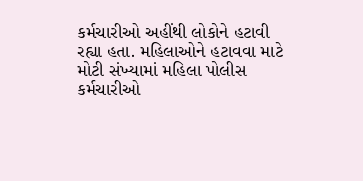કર્મચારીઓ અહીંથી લોકોને હટાવી રહ્યા હતા. મહિલાઓને હટાવવા માટે મોટી સંખ્યામાં મહિલા પોલીસ કર્મચારીઓ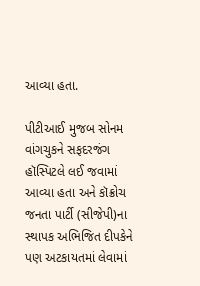આવ્યા હતા.

પીટીઆઈ મુજબ સોનમ વાંગચુકને સફદરજંગ હૉસ્પિટલે લઈ જવામાં આવ્યા હતા અને કૉક્રોચ જનતા પાર્ટી (સીજેપી)ના સ્થાપક અભિજિત દીપકેને પણ અટકાયતમાં લેવામાં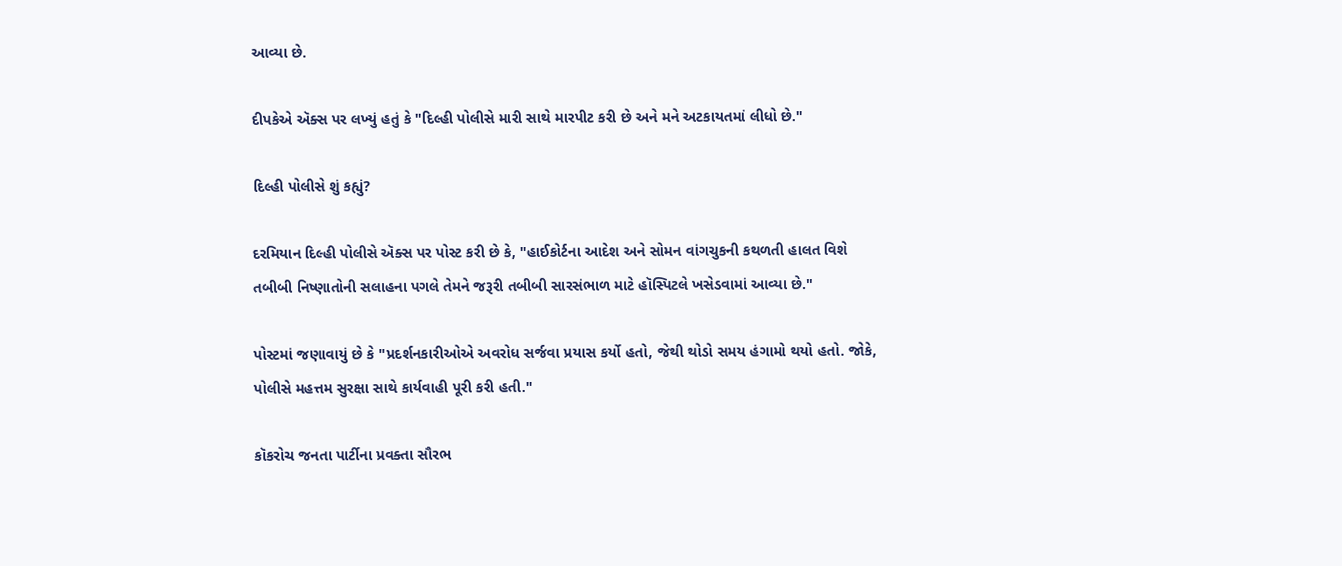આવ્યા છે.

દીપકેએ ઍક્સ પર લખ્યું હતું કે "દિલ્હી પોલીસે મારી સાથે મારપીટ કરી છે અને મને અટકાયતમાં લીધો છે."

દિલ્હી પોલીસે શું કહ્યું?

દરમિયાન દિલ્હી પોલીસે ઍક્સ પર પોસ્ટ કરી છે કે, "હાઈકોર્ટના આદેશ અને સોમન વાંગચુકની કથળતી હાલત વિશે તબીબી નિષ્ણાતોની સલાહના પગલે તેમને જરૂરી તબીબી સારસંભાળ માટે હૉસ્પિટલે ખસેડવામાં આવ્યા છે."

પોસ્ટમાં જણાવાયું છે કે "પ્રદર્શનકારીઓએ અવરોધ સર્જવા પ્રયાસ કર્યો હતો, જેથી થોડો સમય હંગામો થયો હતો. જોકે, પોલીસે મહત્તમ સુરક્ષા સાથે કાર્યવાહી પૂરી કરી હતી."

કૉકરોચ જનતા પાર્ટીના પ્રવક્તા સૌરભ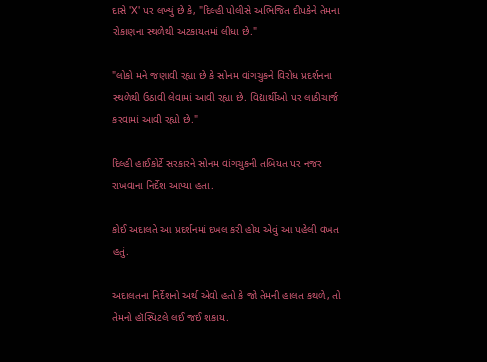દાસે 'X' પર લખ્યું છે કે, "દિલ્હી પોલીસે અભિજિત દીપકેને તેમના રોકાણના સ્થળેથી અટકાયતમાં લીધા છે."

"લોકો મને જણાવી રહ્યા છે કે સોનમ વાંગચુકને વિરોધ પ્રદર્શનના સ્થળેથી ઉઠાવી લેવામાં આવી રહ્યા છે. વિદ્યાર્થીઓ પર લાઠીચાર્જ કરવામાં આવી રહ્યો છે."

દિલ્હી હાઈકોર્ટે સરકારને સોનમ વાંગચુકની તબિયત પર નજર રાખવાના નિર્દેશ આપ્યા હતા.

કોઈ અદાલતે આ પ્રદર્શનમાં દખલ કરી હોય એવું આ પહેલી વખત હતું.

અદાલતના નિર્દેશનો અર્થ એવો હતો કે જો તેમની હાલત કથળે, તો તેમનો હૉસ્પિટલે લઈ જઈ શકાય.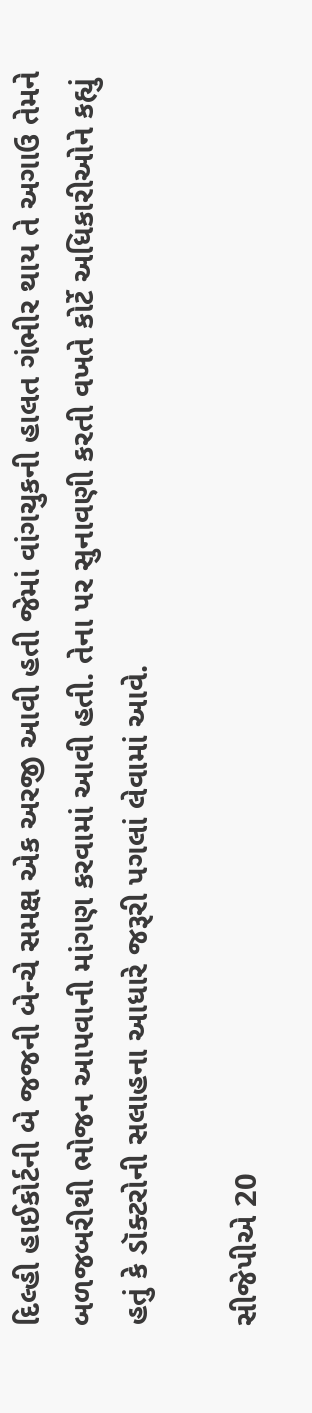દિલ્હી હાઈકોર્ટની બે જજની બેન્ચે સમક્ષ એક અરજી આવી હતી જેમાં વાંગચુકની હાલત ગંભીર થાય તે અગાઉ તેમને બળજબરીથી ભોજન આપવાની માંગણ કરવામાં આવી હતી. તેના પર સુનાવણી કરતી વખતે કોર્ટે અધિકારીઓને કહ્યું હતું કે ડૉક્ટરોની સલાહના આધારે જરૂરી પગલાં લેવામાં આવે.

સીજેપીએ 20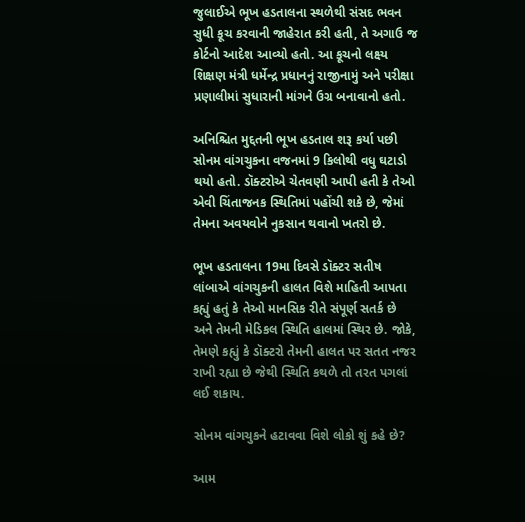જુલાઈએ ભૂખ હડતાલના સ્થળેથી સંસદ ભવન સુધી કૂચ કરવાની જાહેરાત કરી હતી, તે અગાઉ જ કોર્ટનો આદેશ આવ્યો હતો. આ કૂચનો લક્ષ્ય શિક્ષણ મંત્રી ધર્મેન્દ્ર પ્રધાનનું રાજીનામું અને પરીક્ષા પ્રણાલીમાં સુધારાની માંગને ઉગ્ર બનાવાનો હતો.

અનિશ્ચિત મુદ્દતની ભૂખ હડતાલ શરૂ કર્યા પછી સોનમ વાંગચુકના વજનમાં 9 કિલોથી વધુ ઘટાડો થયો હતો. ડૉક્ટરોએ ચેતવણી આપી હતી કે તેઓ એવી ચિંતાજનક સ્થિતિમાં પહોંચી શકે છે, જેમાં તેમના અવયવોને નુકસાન થવાનો ખતરો છે.

ભૂખ હડતાલના 19મા દિવસે ડૉક્ટર સતીષ લાંબાએ વાંગચુકની હાલત વિશે માહિતી આપતા કહ્યું હતું કે તેઓ માનસિક રીતે સંપૂર્ણ સતર્ક છે અને તેમની મેડિકલ સ્થિતિ હાલમાં સ્થિર છે. જોકે, તેમણે કહ્યું કે ડૉક્ટરો તેમની હાલત પર સતત નજર રાખી રહ્યા છે જેથી સ્થિતિ કથળે તો તરત પગલાં લઈ શકાય.

સોનમ વાંગચુકને હટાવવા વિશે લોકો શું કહે છે?

આમ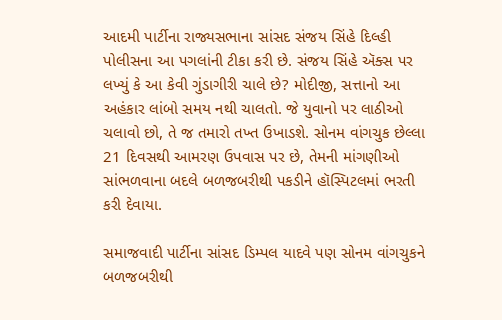આદમી પાર્ટીના રાજ્યસભાના સાંસદ સંજય સિંહે દિલ્હી પોલીસના આ પગલાંની ટીકા કરી છે. સંજય સિંહે ઍક્સ પર લખ્યું કે આ કેવી ગુંડાગીરી ચાલે છે? મોદીજી, સત્તાનો આ અહંકાર લાંબો સમય નથી ચાલતો. જે યુવાનો પર લાઠીઓ ચલાવો છો, તે જ તમારો તખ્ત ઉખાડશે. સોનમ વાંગચુક છેલ્લા 21 દિવસથી આમરણ ઉપવાસ પર છે, તેમની માંગણીઓ સાંભળવાના બદલે બળજબરીથી પકડીને હૉસ્પિટલમાં ભરતી કરી દેવાયા.

સમાજવાદી પાર્ટીના સાંસદ ડિમ્પલ યાદવે પણ સોનમ વાંગચુકને બળજબરીથી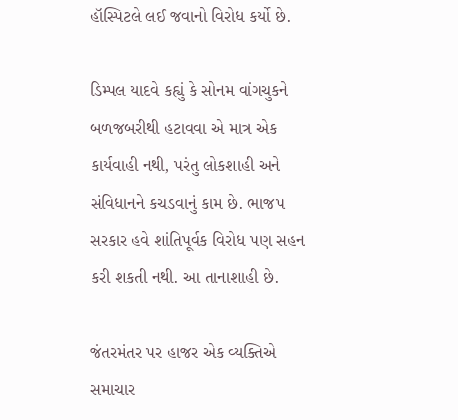હૉસ્પિટલે લઈ જવાનો વિરોધ કર્યો છે.

ડિમ્પલ યાદવે કહ્યું કે સોનમ વાંગચુકને બળજબરીથી હટાવવા એ માત્ર એક કાર્યવાહી નથી, પરંતુ લોકશાહી અને સંવિધાનને કચડવાનું કામ છે. ભાજપ સરકાર હવે શાંતિપૂર્વક વિરોધ પણ સહન કરી શકતી નથી. આ તાનાશાહી છે.

જંતરમંતર પર હાજર એક વ્યક્તિએ સમાચાર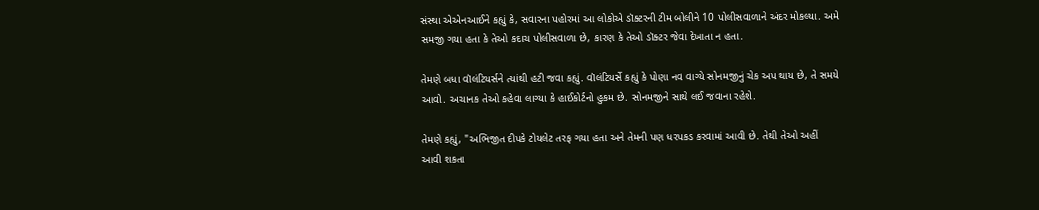સંસ્થા એએનઆઈને કહ્યું કે, સવારના પહોરમાં આ લોકોએ ડૉક્ટરની ટીમ બોલીને 10 પોલીસવાળાને અંદર મોકલ્યા. અમે સમજી ગયા હતા કે તેઓ કદાચ પોલીસવાળા છે, કારણ કે તેઓ ડૉક્ટર જેવા દેખાતા ન હતા.

તેમણે બધા વૉલંટિયર્સને ત્યાંથી હટી જવા કહ્યું. વૉલંટિયર્સે કહ્યું કે પોણા નવ વાગ્યે સોનમજીનું ચેક અપ થાય છે, તે સમયે આવો. અચાનક તેઓ કહેવા લાગ્યા કે હાઈકોર્ટનો હુકમ છે. સોનમજીને સાથે લઈ જવાના રહેશે.

તેમણે કહ્યું, "અભિજીત દીપકે ટોયલેટ તરફ ગયા હતા અને તેમની પણ ધરપકડ કરવામાં આવી છે. તેથી તેઓ અહીં આવી શકતા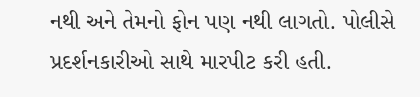નથી અને તેમનો ફોન પણ નથી લાગતો. પોલીસે પ્રદર્શનકારીઓ સાથે મારપીટ કરી હતી.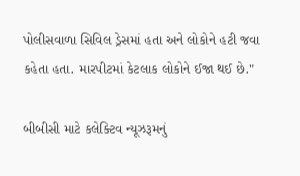પોલીસવાળા સિવિલ ડ્રેસમાં હતા અને લોકોને હટી જવા કહેતા હતા. મારપીટમાં કેટલાક લોકોને ઈજા થઈ છે."

બીબીસી માટે કલેક્ટિવ ન્યૂઝરૂમનું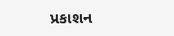પ્રકાશન